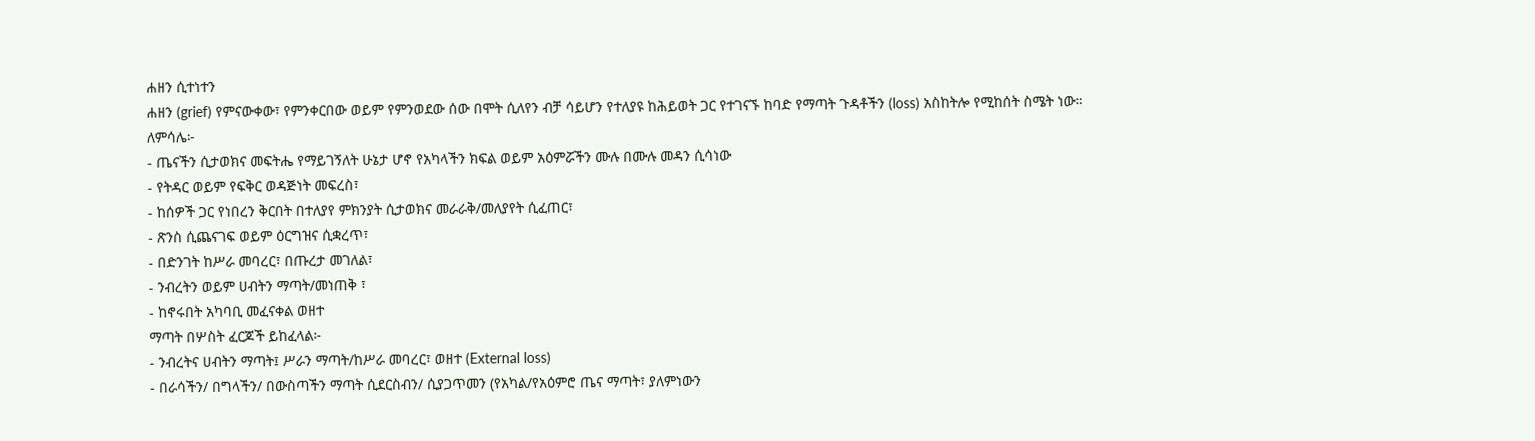ሐዘን ሲተነተን
ሐዘን (grief) የምናውቀው፣ የምንቀርበው ወይም የምንወደው ሰው በሞት ሲለየን ብቻ ሳይሆን የተለያዩ ከሕይወት ጋር የተገናኙ ከባድ የማጣት ጉዳቶችን (loss) አስከትሎ የሚከሰት ስሜት ነው።
ለምሳሌ፦
- ጤናችን ሲታወክና መፍትሔ የማይገኝለት ሁኔታ ሆኖ የአካላችን ክፍል ወይም አዕምሯችን ሙሉ በሙሉ መዳን ሲሳነው
- የትዳር ወይም የፍቅር ወዳጅነት መፍረስ፣
- ከሰዎች ጋር የነበረን ቅርበት በተለያየ ምክንያት ሲታወክና መራራቅ/መለያየት ሲፈጠር፣
- ጽንስ ሲጨናገፍ ወይም ዕርግዝና ሲቋረጥ፣
- በድንገት ከሥራ መባረር፣ በጡረታ መገለል፣
- ንብረትን ወይም ሀብትን ማጣት/መነጠቅ ፣
- ከኖሩበት አካባቢ መፈናቀል ወዘተ
ማጣት በሦስት ፈርጆች ይከፈላል፦
- ንብረትና ሀብትን ማጣት፤ ሥራን ማጣት/ከሥራ መባረር፣ ወዘተ (External loss)
- በራሳችን/ በግላችን/ በውስጣችን ማጣት ሲደርስብን/ ሲያጋጥመን (የአካል/የአዕምሮ ጤና ማጣት፣ ያለምነውን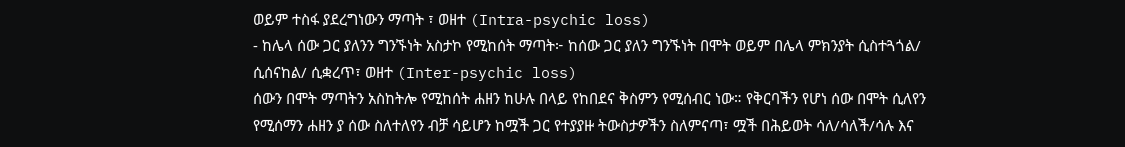ወይም ተስፋ ያደረግነውን ማጣት ፣ ወዘተ (Intra-psychic loss)
- ከሌላ ሰው ጋር ያለንን ግንኙነት አስታኮ የሚከሰት ማጣት፦ ከሰው ጋር ያለን ግንኙነት በሞት ወይም በሌላ ምክንያት ሲስተጓጎል/ ሲሰናከል/ ሲቋረጥ፣ ወዘተ (Inter-psychic loss)
ሰውን በሞት ማጣትን አስከትሎ የሚከሰት ሐዘን ከሁሉ በላይ የከበደና ቅስምን የሚሰብር ነው። የቅርባችን የሆነ ሰው በሞት ሲለየን የሚሰማን ሐዘን ያ ሰው ስለተለየን ብቻ ሳይሆን ከሟች ጋር የተያያዙ ትውስታዎችን ስለምናጣ፣ ሟች በሕይወት ሳለ/ሳለች/ሳሉ እና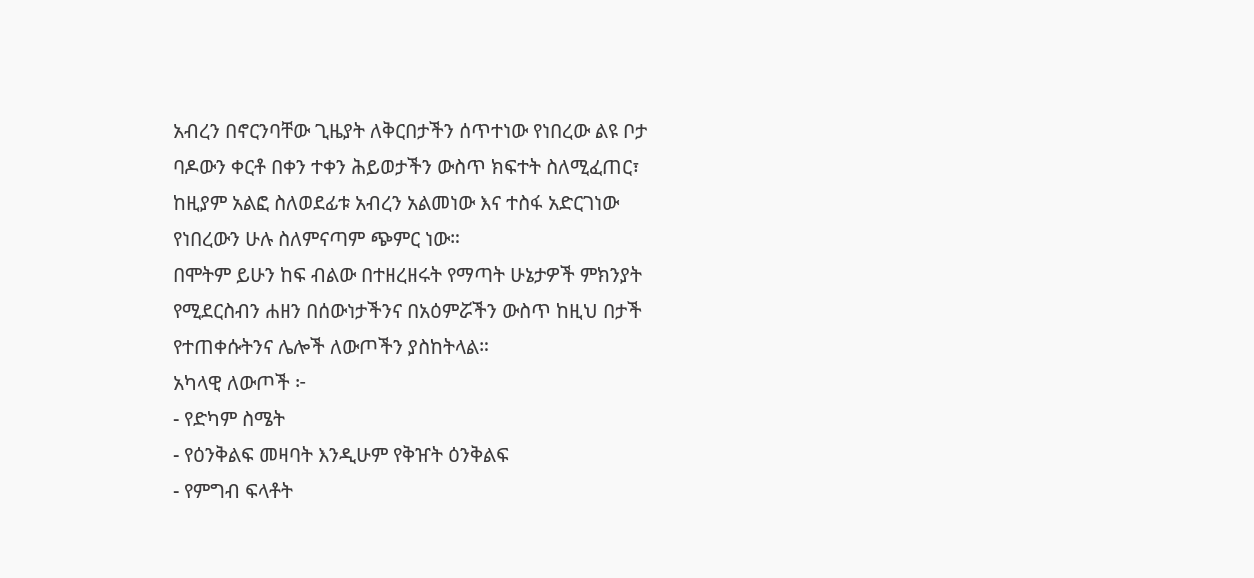አብረን በኖርንባቸው ጊዜያት ለቅርበታችን ሰጥተነው የነበረው ልዩ ቦታ ባዶውን ቀርቶ በቀን ተቀን ሕይወታችን ውስጥ ክፍተት ስለሚፈጠር፣ ከዚያም አልፎ ስለወደፊቱ አብረን አልመነው እና ተስፋ አድርገነው የነበረውን ሁሉ ስለምናጣም ጭምር ነው።
በሞትም ይሁን ከፍ ብልው በተዘረዘሩት የማጣት ሁኔታዎች ምክንያት የሚደርስብን ሐዘን በሰውነታችንና በአዕምሯችን ውስጥ ከዚህ በታች የተጠቀሱትንና ሌሎች ለውጦችን ያስከትላል።
አካላዊ ለውጦች ፦
- የድካም ስሜት
- የዕንቅልፍ መዛባት እንዲሁም የቅዠት ዕንቅልፍ
- የምግብ ፍላቶት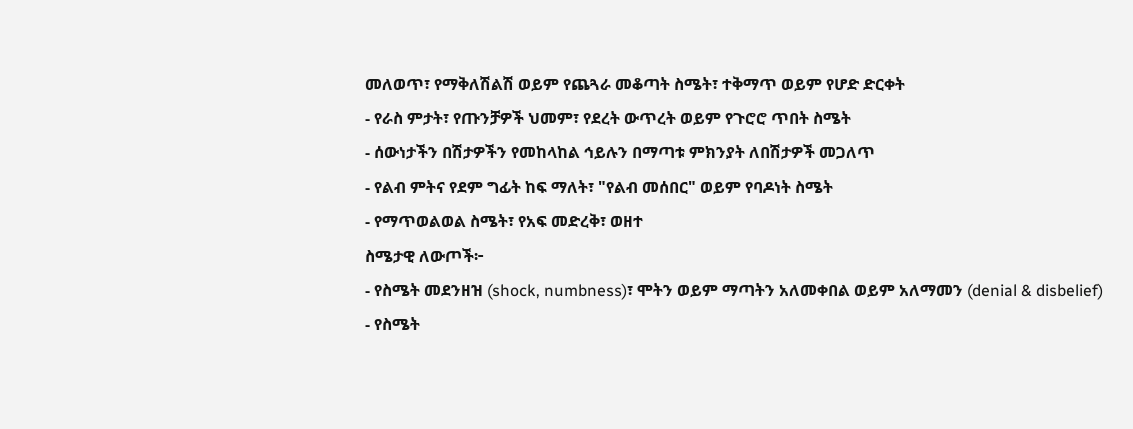መለወጥ፣ የማቅለሽልሽ ወይም የጨጓራ መቆጣት ስሜት፣ ተቅማጥ ወይም የሆድ ድርቀት
- የራስ ምታት፣ የጡንቻዎች ህመም፣ የደረት ውጥረት ወይም የጉሮሮ ጥበት ስሜት
- ሰውነታችን በሽታዎችን የመከላከል ኅይሉን በማጣቱ ምክንያት ለበሽታዎች መጋለጥ
- የልብ ምትና የደም ግፊት ከፍ ማለት፣ "የልብ መሰበር" ወይም የባዶነት ስሜት
- የማጥወልወል ስሜት፣ የአፍ መድረቅ፣ ወዘተ
ስሜታዊ ለውጦች፦
- የስሜት መደንዘዝ (shock, numbness)፣ ሞትን ወይም ማጣትን አለመቀበል ወይም አለማመን (denial & disbelief)
- የስሜት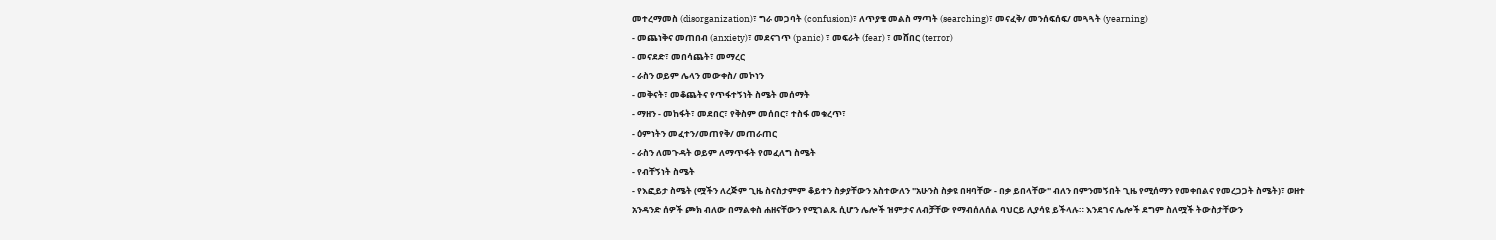መተረማመስ (disorganization)፣ ግራ መጋባት (confusion)፣ ለጥያቄ መልስ ማጣት (searching)፣ መናፈቅ/ መንሰፍሰፍ/ መጓጓት (yearning)
- መጨነቅና መጠበብ (anxiety)፣ መደናገጥ (panic) ፣ መፍራት (fear) ፣ መሸበር (terror)
- መናደድ፣ መበሳጨት፣ መማረር
- ራስን ወይም ሌላን መውቀስ/ መኮነን
- መቅናት፣ መቆጨትና የጥፋተኝነት ስሜት መሰማት
- ማዘን - መከፋት፣ መደበር፣ የቅስም መሰበር፣ ተስፋ መቁረጥ፣
- ዕምነትን መፈተን/መጠየቅ/ መጠራጠር
- ራስን ለመጉዳት ወይም ለማጥፋት የመፈለግ ስሜት
- የብቸኝነት ስሜት
- የእፎይታ ስሜት (ሟችን ለረጅም ጊዜ ስናስታምም ቆይተን ስቃያቸውን አስተውለን "አሁንስ ስቃዩ በዛባቸው - በቃ ይበላቸው" ብለን በምንመኝበት ጊዜ የሚሰማን የመቀበልና የመረጋጋት ስሜት)፣ ወዘተ
አንዳንድ ሰዎች ጮክ ብለው በማልቀስ ሐዘናቸውን የሚገልጹ ሲሆን ሌሎች ዝምታና ለብቻቸው የማብሰለሰል ባህርይ ሊያሳዩ ይችላሉ። እንደገና ሌሎች ደግም ስለሟች ትውስታቸውን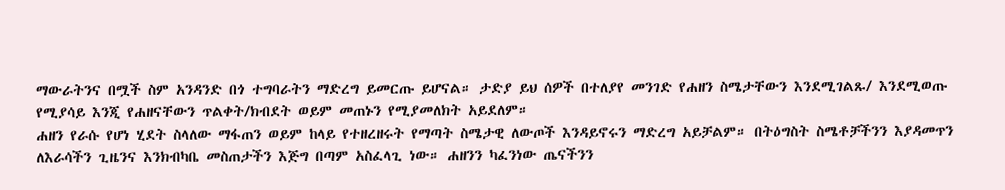ማውራትንና በሟች ስም አንዳንድ በጎ ተግባራትን ማድረግ ይመርጡ ይሆናል። ታድያ ይህ ሰዎች በተለያየ መንገድ የሐዘን ስሜታቸውን እንደሚገልጹ/ እንደሚወጡ የሚያሳይ እንጂ የሐዘናቸውን ጥልቀት/ክብደት ወይም መጠኑን የሚያመለክት አይደለም።
ሐዘን የራሱ የሆነ ሂደት ስላለው ማፋጠን ወይም ከላይ የተዘረዘሩት የማጣት ስሜታዊ ለውጦች እንዳይኖሩን ማድረግ አይቻልም። በትዕግስት ስሜቶቻችንን እያዳመጥን ለእራሳችን ጊዜንና እንክብካቤ መስጠታችን እጅግ በጣም አስፈላጊ ነው። ሐዘንን ካፈንነው ጤናችንን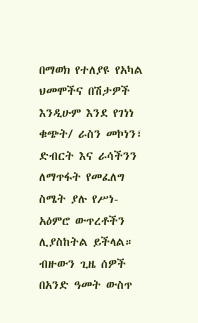በማወክ የተለያዩ የአካል ህመሞችና በሽታዎች እንዲሁም እንደ የገነነ ቁጭት/ ራስን መኮነን፣ ድብርት እና ራሳችንን ለማጥፋት የመፈለግ ስሜት ያሉ የሥነ-አዕምሮ ውጥረቶችን ሊያስከትል ይችላል።
ብዙውን ጊዜ ሰዎች በአንድ ዓመት ውስጥ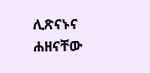ሊጽናኑና ሐዘናቸው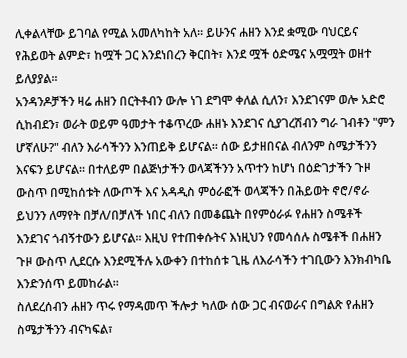ሊቀልላቸው ይገባል የሚል አመለካከት አለ። ይሁንና ሐዘን እንደ ቋሚው ባህርይና የሕይወት ልምድ፣ ከሟች ጋር እንደነበረን ቅርበት፣ እንደ ሟች ዕድሜና አሟሟት ወዘተ ይለያያል።
አንዳንዶቻችን ዛሬ ሐዘን በርትቶብን ውሎ ነገ ደግሞ ቀለል ሲለን፣ እንደገናም ወሎ አድሮ ሲከብደን፣ ወራት ወይም ዓመታት ተቆጥረው ሐዘኑ እንደገና ሲያገረሽብን ግራ ገብቶን "ምን ሆኛለሁ?" ብለን እራሳችንን እንጠይቅ ይሆናል። ሰው ይታዘበናል ብለንም ስሜታችንን እናፍን ይሆናል። በተለይም በልጅነታችን ወላጃችንን አጥተን ከሆነ በዕድገታችን ጉዞ ውስጥ በሚከሰቱት ለውጦች እና አዳዲስ ምዕራፎች ወላጃችን በሕይወት ኖሮ/ኖራ ይህንን ለማየት በቻለ/በቻለች ነበር ብለን በመቆጨት በየምዕራፉ የሐዘን ስሜቶች እንደገና ጎብኝተውን ይሆናል። እዚህ የተጠቀሱትና እነዚህን የመሳሰሉ ስሜቶች በሐዘን ጉዞ ውስጥ ሊደርሱ እንደሚችሉ አውቀን በተከሰቱ ጊዜ ለእራሳችን ተገቢውን እንክብካቤ እንድንሰጥ ይመከራል።
ስለደረሰብን ሐዘን ጥሩ የማዳመጥ ችሎታ ካለው ሰው ጋር ብናወራና በግልጽ የሐዘን ስሜታችንን ብናካፍል፣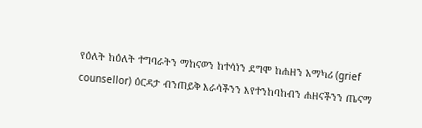የዕለት ከዕለት ተግባራትን ማከናወን ከተሳነን ደግሞ ከሐዘን አማካሪ (grief counsellor) ዕርዳታ ብንጠይቅ እራሳችንን እየተንከባከብን ሐዘናችንን ጤናማ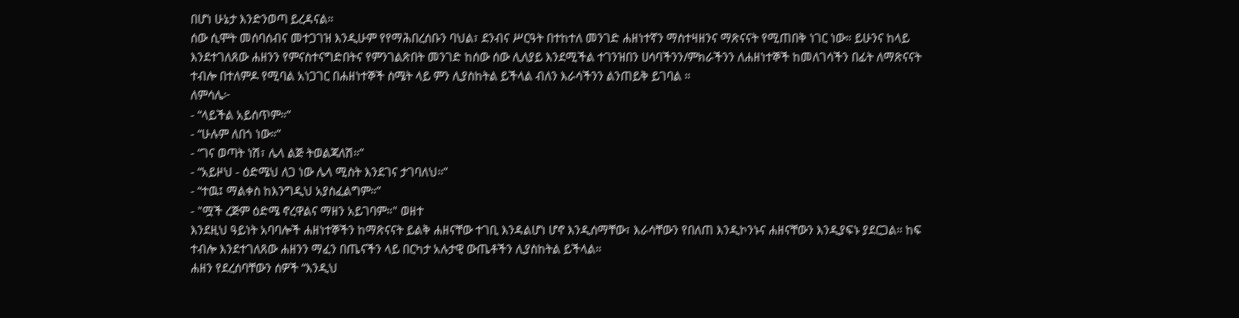በሆነ ሁኔታ እንድንወጣ ይረዳናል።
ሰው ሲሞት መሰባሰብና መተጋገዝ እንዲሁም የየማሕበረሰቡን ባህል፣ ደንብና ሥርዓት በተከተለ መንገድ ሐዘነተኛን ማስተዛዘንና ማጽናናት የሚጠበቅ ነገር ነው። ይሁንና ከላይ እንደተገለጸው ሐዘንን የምናስተናግድበትና የምንገልጽበት መንገድ ከሰው ሰው ሊለያይ እንደሚችል ተገንዝበን ሀሳባችንን/ምክራችንን ለሐዘነተኞች ከመለገሳችን በፊት ለማጽናናት ተብሎ በተለምዶ የሚባል አነጋገር በሐዘነተኞች ስሜት ላይ ምን ሊያስከትል ይችላል ብለን እራሳችንን ልንጠይቅ ይገባል ።
ለምሳሌ፦
- “ላይችል አይሰጥም።”
- “ሁሉም ለበጎ ነው።”
- “ገና ወጣት ነሽ፣ ሌላ ልጅ ትወልጃለሽ።”
- “አይዞህ - ዕድሜህ ለጋ ነው ሌላ ሚስት እንደገና ታገባለህ።”
- “ተዉ፤ ማልቀስ ከእንግዲህ አያስፈልግም።”
- "ሟች ረጅም ዕድሜ ኖረዋልና ማዘን አይገባም።" ወዘተ
እንደዚህ ዓይነት አባባሎች ሐዘነተኞችን ከማጽናናት ይልቅ ሐዘናቸው ተገቢ እንዳልሆነ ሆኖ እንዲሰማቸው፣ እራሳቸውን የበለጠ እንዲኮንኑና ሐዘናቸውን እንዲያፍኑ ያደርጋል። ከፍ ተብሎ እንደተገለጸው ሐዘንን ማፈን በጤናችን ላይ በርካታ አሉታዊ ውጤቶችን ሊያስከትል ይችላል።
ሐዘን የደረሰባቸውን ሰዎች “እንዲህ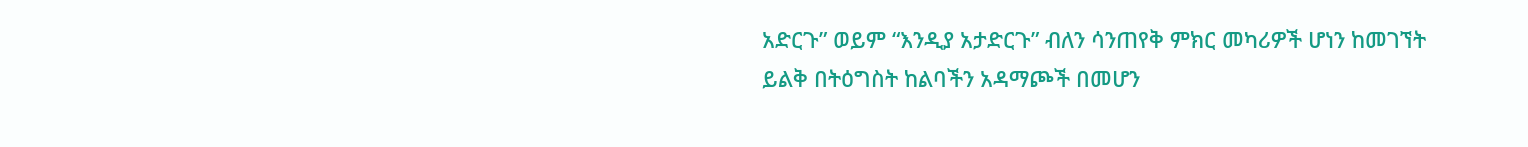አድርጉ” ወይም “እንዲያ አታድርጉ” ብለን ሳንጠየቅ ምክር መካሪዎች ሆነን ከመገኘት ይልቅ በትዕግስት ከልባችን አዳማጮች በመሆን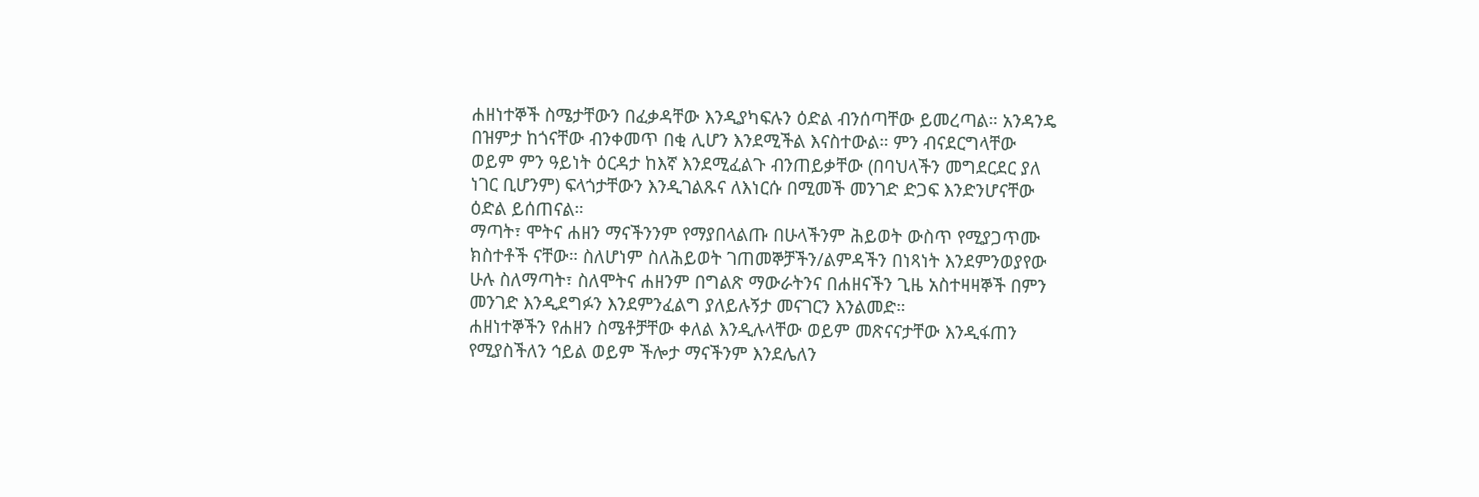ሐዘነተኞች ስሜታቸውን በፈቃዳቸው እንዲያካፍሉን ዕድል ብንሰጣቸው ይመረጣል። አንዳንዴ በዝምታ ከጎናቸው ብንቀመጥ በቂ ሊሆን እንደሚችል እናስተውል። ምን ብናደርግላቸው ወይም ምን ዓይነት ዕርዳታ ከእኛ እንደሚፈልጉ ብንጠይቃቸው (በባህላችን መግደርደር ያለ ነገር ቢሆንም) ፍላጎታቸውን እንዲገልጹና ለእነርሱ በሚመች መንገድ ድጋፍ እንድንሆናቸው ዕድል ይሰጠናል።
ማጣት፣ ሞትና ሐዘን ማናችንንም የማያበላልጡ በሁላችንም ሕይወት ውስጥ የሚያጋጥሙ ክስተቶች ናቸው። ስለሆነም ስለሕይወት ገጠመኞቻችን/ልምዳችን በነጻነት እንደምንወያየው ሁሉ ስለማጣት፣ ስለሞትና ሐዘንም በግልጽ ማውራትንና በሐዘናችን ጊዜ አስተዛዛኞች በምን መንገድ እንዲደግፉን እንደምንፈልግ ያለይሉኝታ መናገርን እንልመድ።
ሐዘነተኞችን የሐዘን ስሜቶቻቸው ቀለል እንዲሉላቸው ወይም መጽናናታቸው እንዲፋጠን የሚያስችለን ኅይል ወይም ችሎታ ማናችንም እንደሌለን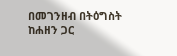በመገንዘብ በትዕግስት ከሐዘን ጋር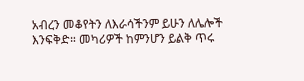አብረን መቆየትን ለእራሳችንም ይሁን ለሌሎች እንፍቅድ። መካሪዎች ከምንሆን ይልቅ ጥሩ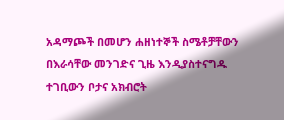አዳማጮች በመሆን ሐዘነተኞች ስሜቶቻቸውን በእራሳቸው መንገድና ጊዜ እንዲያስተናግዱ ተገቢውን ቦታና አክብሮት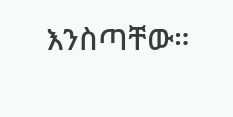እንስጣቸው።